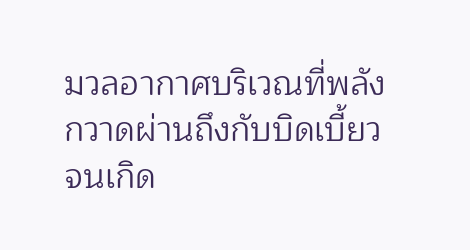มวลอากาศบริเวณที่พลังกวาดผ่านถึงกับบิดเบี้ยวจนเกิด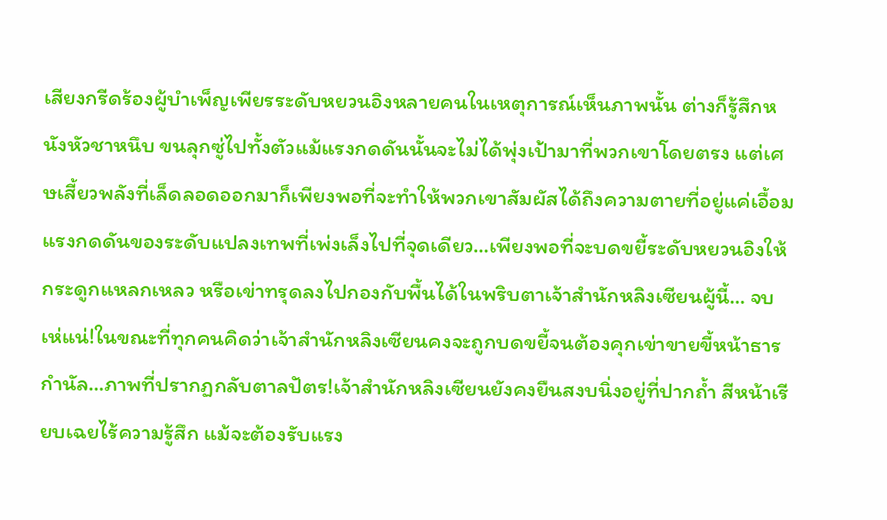เสียงกรีดร้องผู้บำเพ็ญเพียรระดับหยวนอิงหลายคนในเหตุการณ์เห็นภาพนั้น ต่างก็รู้สึกหนังหัวชาหนึบ ขนลุกซู่ไปทั้งตัวแม้แรงกดดันนั้นจะไม่ได้พุ่งเป้ามาที่พวกเขาโดยตรง แต่เศษเสี้ยวพลังที่เล็ดลอดออกมาก็เพียงพอที่จะทำให้พวกเขาสัมผัสได้ถึงความตายที่อยู่แค่เอื้อมแรงกดดันของระดับแปลงเทพที่เพ่งเล็งไปที่จุดเดียว…เพียงพอที่จะบดขยี้ระดับหยวนอิงให้กระดูกแหลกเหลว หรือเข่าทรุดลงไปกองกับพื้นได้ในพริบตาเจ้าสำนักหลิงเซียนผู้นี้… จบเห่แน่!ในขณะที่ทุกคนคิดว่าเจ้าสำนักหลิงเซียนคงจะถูกบดขยี้จนต้องคุกเข่าขายขี้หน้าธารกำนัล…ภาพที่ปรากฏกลับตาลปัตร!เจ้าสำนักหลิงเซียนยังคงยืนสงบนิ่งอยู่ที่ปากถ้ำ สีหน้าเรียบเฉยไร้ความรู้สึก แม้จะต้องรับแรง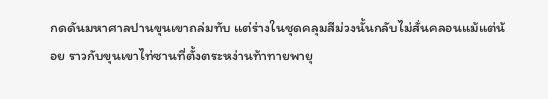กดดันมหาศาลปานขุนเขาถล่มทับ แต่ร่างในชุดคลุมสีม่วงนั้นกลับไม่สั่นคลอนแม้แต่น้อย ราวกับขุนเขาไท่ซานที่ตั้งตระหง่านท้าทายพายุ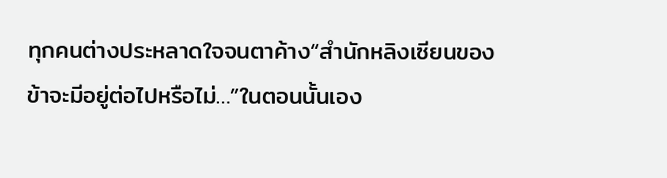ทุกคนต่างประหลาดใจจนตาค้าง“สำนักหลิงเซียนของข้าจะมีอยู่ต่อไปหรือไม่…”ในตอนนั้นเอง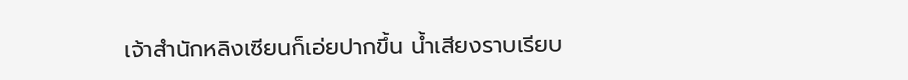เจ้าสำนักหลิงเซียนก็เอ่ยปากขึ้น น้ำเสียงราบเรียบ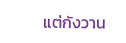แต่กังวาน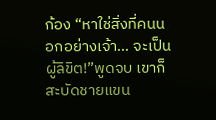ก้อง “หาใช่สิ่งที่คนนอกอย่างเจ้า… จะเป็นผู้ลิขิต!”พูดจบ เขาก็สะบัดชายแขน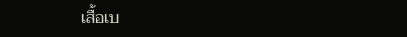เสื้อเบ